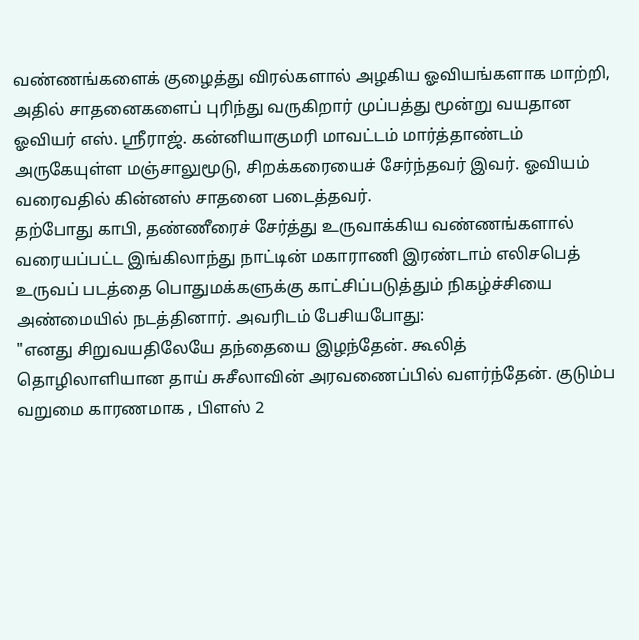வண்ணங்களைக் குழைத்து விரல்களால் அழகிய ஓவியங்களாக மாற்றி, அதில் சாதனைகளைப் புரிந்து வருகிறார் முப்பத்து மூன்று வயதான ஓவியர் எஸ். ஸ்ரீராஜ். கன்னியாகுமரி மாவட்டம் மார்த்தாண்டம் அருகேயுள்ள மஞ்சாலுமூடு, சிறக்கரையைச் சேர்ந்தவர் இவர். ஓவியம் வரைவதில் கின்னஸ் சாதனை படைத்தவர்.
தற்போது காபி, தண்ணீரைச் சேர்த்து உருவாக்கிய வண்ணங்களால் வரையப்பட்ட இங்கிலாந்து நாட்டின் மகாராணி இரண்டாம் எலிசபெத் உருவப் படத்தை பொதுமக்களுக்கு காட்சிப்படுத்தும் நிகழ்ச்சியை அண்மையில் நடத்தினார். அவரிடம் பேசியபோது:
"எனது சிறுவயதிலேயே தந்தையை இழந்தேன். கூலித் தொழிலாளியான தாய் சுசீலாவின் அரவணைப்பில் வளர்ந்தேன். குடும்ப வறுமை காரணமாக , பிளஸ் 2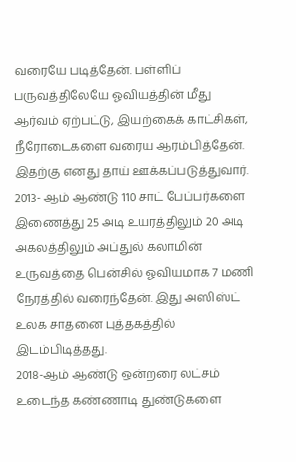வரையே படித்தேன். பள்ளிப் பருவத்திலேயே ஓவியத்தின் மீது ஆர்வம் ஏற்பட்டு, இயற்கைக் காட்சிகள், நீரோடைகளை வரைய ஆரம்பித்தேன். இதற்கு எனது தாய் ஊக்கப்படுத்துவார்.
2013- ஆம் ஆண்டு 110 சாட் பேப்பர்களை இணைத்து 25 அடி உயரத்திலும் 20 அடி அகலத்திலும் அப்துல் கலாமின் உருவத்தை பென்சில் ஓவியமாக 7 மணி நேரத்தில் வரைந்தேன். இது அஸிஸ்ட் உலக சாதனை புத்தகத்தில் இடம்பிடித்தது.
2018-ஆம் ஆண்டு ஒன்றரை லட்சம் உடைந்த கண்ணாடி துண்டுகளை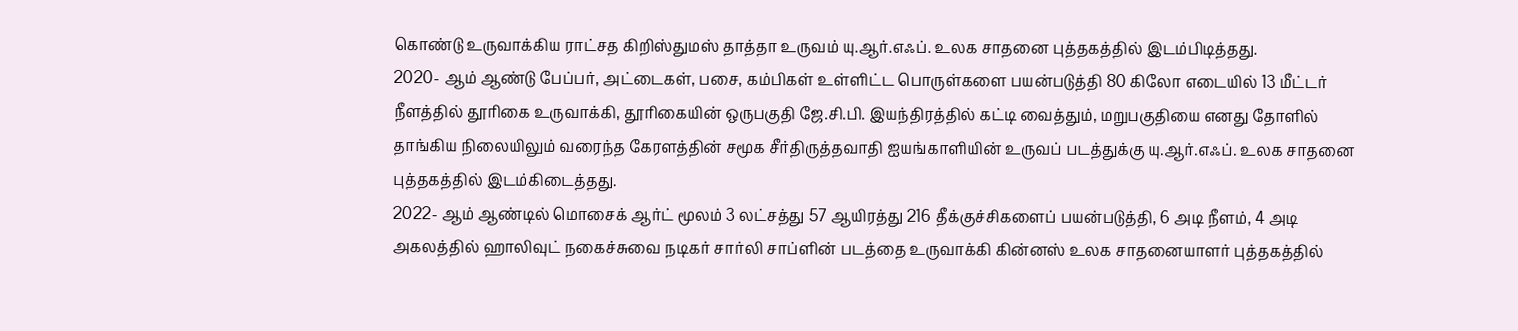கொண்டு உருவாக்கிய ராட்சத கிறிஸ்துமஸ் தாத்தா உருவம் யு.ஆர்.எஃப். உலக சாதனை புத்தகத்தில் இடம்பிடித்தது.
2020- ஆம் ஆண்டு பேப்பர், அட்டைகள், பசை, கம்பிகள் உள்ளிட்ட பொருள்களை பயன்படுத்தி 80 கிலோ எடையில் 13 மீட்டர் நீளத்தில் தூரிகை உருவாக்கி, தூரிகையின் ஒருபகுதி ஜே.சி.பி. இயந்திரத்தில் கட்டி வைத்தும், மறுபகுதியை எனது தோளில் தாங்கிய நிலையிலும் வரைந்த கேரளத்தின் சமூக சீர்திருத்தவாதி ஐயங்காளியின் உருவப் படத்துக்கு யு.ஆர்.எஃப். உலக சாதனை புத்தகத்தில் இடம்கிடைத்தது.
2022- ஆம் ஆண்டில் மொசைக் ஆர்ட் மூலம் 3 லட்சத்து 57 ஆயிரத்து 216 தீக்குச்சிகளைப் பயன்படுத்தி, 6 அடி நீளம், 4 அடி அகலத்தில் ஹாலிவுட் நகைச்சுவை நடிகர் சார்லி சாப்ளின் படத்தை உருவாக்கி கின்னஸ் உலக சாதனையாளர் புத்தகத்தில்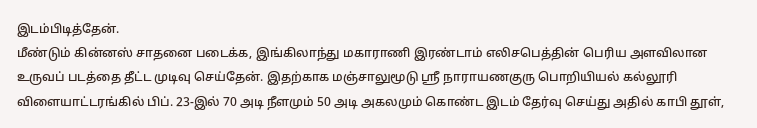இடம்பிடித்தேன்.
மீண்டும் கின்னஸ் சாதனை படைக்க, இங்கிலாந்து மகாராணி இரண்டாம் எலிசபெத்தின் பெரிய அளவிலான உருவப் படத்தை தீட்ட முடிவு செய்தேன். இதற்காக மஞ்சாலுமூடு ஸ்ரீ நாராயணகுரு பொறியியல் கல்லூரி விளையாட்டரங்கில் பிப். 23-இல் 70 அடி நீளமும் 50 அடி அகலமும் கொண்ட இடம் தேர்வு செய்து அதில் காபி தூள்,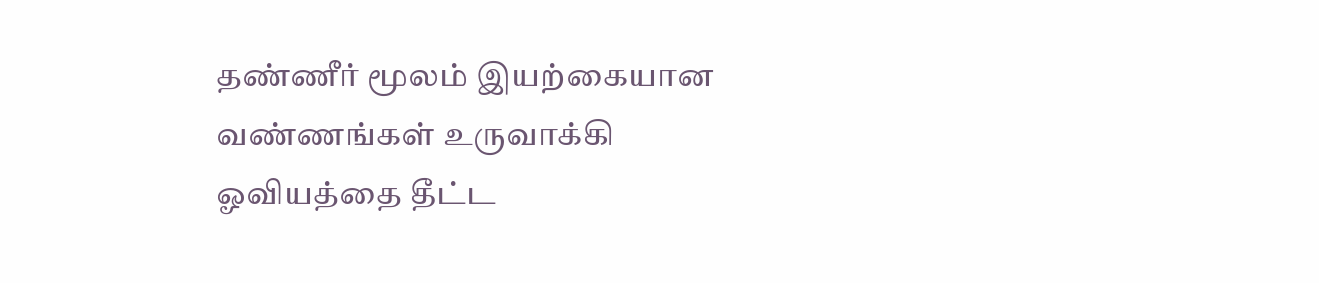தண்ணீர் மூலம் இயற்கையான வண்ணங்கள் உருவாக்கி ஓவியத்தை தீட்ட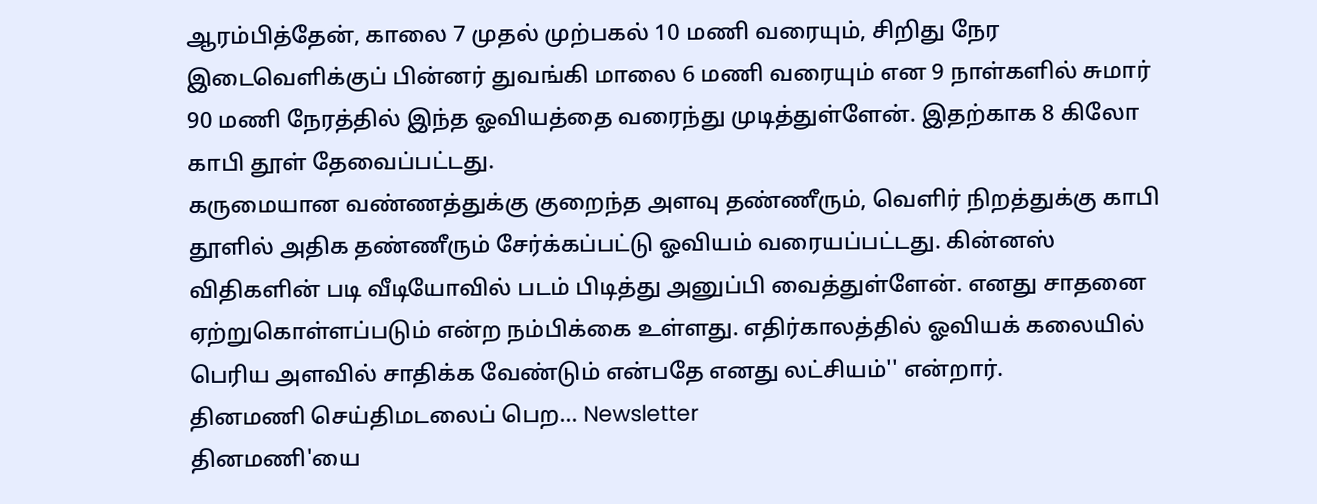ஆரம்பித்தேன், காலை 7 முதல் முற்பகல் 10 மணி வரையும், சிறிது நேர இடைவெளிக்குப் பின்னர் துவங்கி மாலை 6 மணி வரையும் என 9 நாள்களில் சுமார் 90 மணி நேரத்தில் இந்த ஓவியத்தை வரைந்து முடித்துள்ளேன். இதற்காக 8 கிலோ காபி தூள் தேவைப்பட்டது.
கருமையான வண்ணத்துக்கு குறைந்த அளவு தண்ணீரும், வெளிர் நிறத்துக்கு காபி தூளில் அதிக தண்ணீரும் சேர்க்கப்பட்டு ஓவியம் வரையப்பட்டது. கின்னஸ் விதிகளின் படி வீடியோவில் படம் பிடித்து அனுப்பி வைத்துள்ளேன். எனது சாதனை ஏற்றுகொள்ளப்படும் என்ற நம்பிக்கை உள்ளது. எதிர்காலத்தில் ஓவியக் கலையில் பெரிய அளவில் சாதிக்க வேண்டும் என்பதே எனது லட்சியம்'' என்றார்.
தினமணி செய்திமடலைப் பெற... Newsletter
தினமணி'யை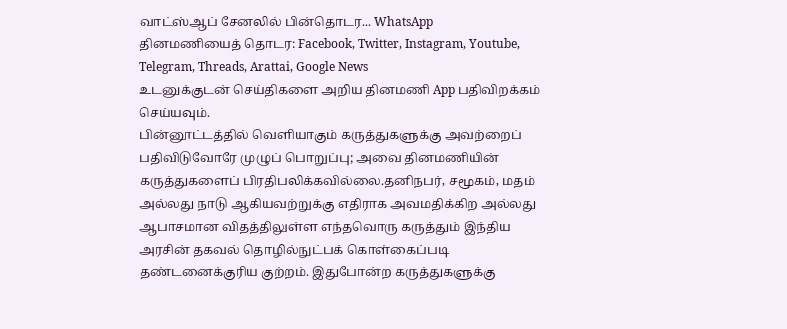வாட்ஸ்ஆப் சேனலில் பின்தொடர... WhatsApp
தினமணியைத் தொடர: Facebook, Twitter, Instagram, Youtube, Telegram, Threads, Arattai, Google News
உடனுக்குடன் செய்திகளை அறிய தினமணி App பதிவிறக்கம் செய்யவும்.
பின்னூட்டத்தில் வெளியாகும் கருத்துகளுக்கு அவற்றைப் பதிவிடுவோரே முழுப் பொறுப்பு; அவை தினமணியின் கருத்துகளைப் பிரதிபலிக்கவில்லை.தனிநபர், சமூகம், மதம் அல்லது நாடு ஆகியவற்றுக்கு எதிராக அவமதிக்கிற அல்லது ஆபாசமான விதத்திலுள்ள எந்தவொரு கருத்தும் இந்திய அரசின் தகவல் தொழில்நுட்பக் கொள்கைப்படி தண்டனைக்குரிய குற்றம். இதுபோன்ற கருத்துகளுக்கு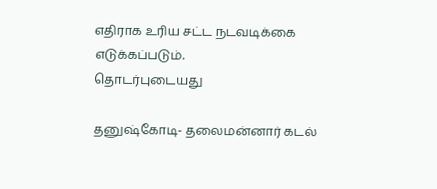எதிராக உரிய சட்ட நடவடிக்கை எடுக்கப்படும்.
தொடர்புடையது

தனுஷ்கோடி- தலைமன்னார் கடல்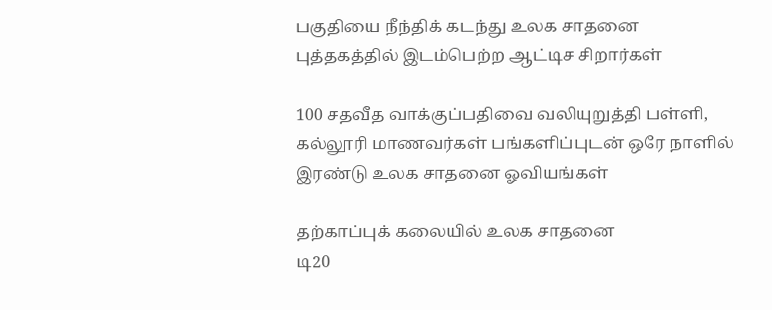பகுதியை நீந்திக் கடந்து உலக சாதனை புத்தகத்தில் இடம்பெற்ற ஆட்டிச சிறார்கள்

100 சதவீத வாக்குப்பதிவை வலியுறுத்தி பள்ளி, கல்லூரி மாணவர்கள் பங்களிப்புடன் ஒரே நாளில் இரண்டு உலக சாதனை ஓவியங்கள்

தற்காப்புக் கலையில் உலக சாதனை
டி20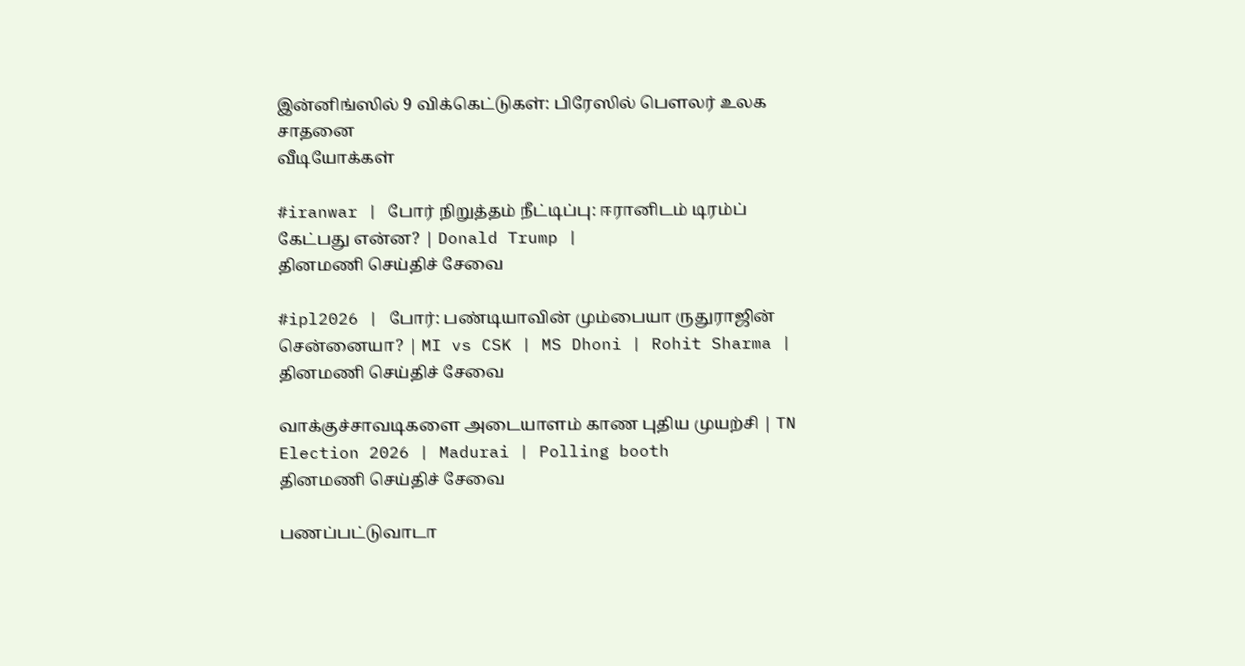இன்னிங்ஸில் 9 விக்கெட்டுகள்: பிரேஸில் பௌலர் உலக சாதனை
வீடியோக்கள்

#iranwar | போர் நிறுத்தம் நீட்டிப்பு: ஈரானிடம் டிரம்ப் கேட்பது என்ன? | Donald Trump |
தினமணி செய்திச் சேவை

#ipl2026 | போர்: பண்டியாவின் மும்பையா ருதுராஜின் சென்னையா? | MI vs CSK | MS Dhoni | Rohit Sharma |
தினமணி செய்திச் சேவை

வாக்குச்சாவடிகளை அடையாளம் காண புதிய முயற்சி | TN Election 2026 | Madurai | Polling booth
தினமணி செய்திச் சேவை

பணப்பட்டுவாடா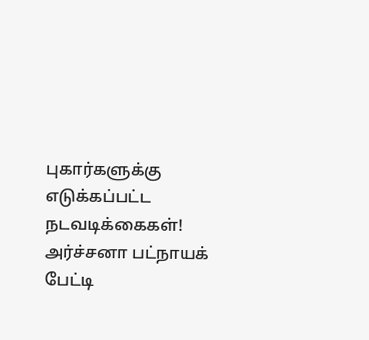புகார்களுக்கு எடுக்கப்பட்ட நடவடிக்கைகள்! அர்ச்சனா பட்நாயக் பேட்டி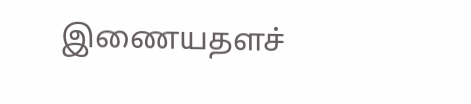இணையதளச்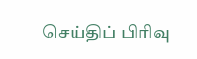செய்திப் பிரிவு